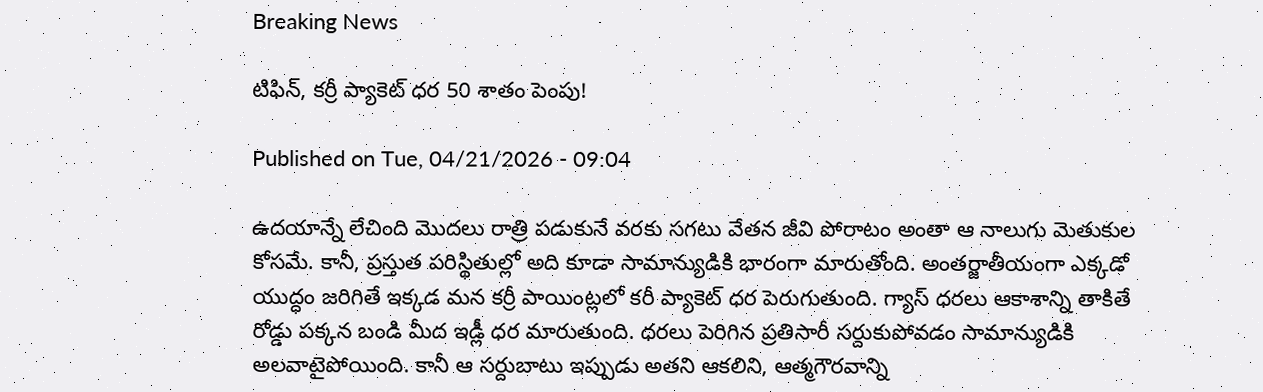Breaking News

టిఫిన్‌, కర్రీ ప్యాకెట్‌ ధర 50 శాతం పెంపు!

Published on Tue, 04/21/2026 - 09:04

ఉదయాన్నే లేచింది మొదలు రాత్రి పడుకునే వరకు సగటు వేతన జీవి పోరాటం అంతా ఆ నాలుగు మెతుకుల కోసమే. కానీ, ప్రస్తుత పరిస్థితుల్లో అది కూడా సామాన్యుడికి భారంగా మారుతోంది. అంతర్జాతీయంగా ఎక్కడో యుద్ధం జరిగితే ఇక్కడ మన కర్రీ పాయింట్లలో కరీ ప్యాకెట్ ధర పెరుగుతుంది. గ్యాస్ ధరలు ఆకాశాన్ని తాకితే రోడ్డు పక్కన బండి మీద ఇడ్లీ ధర మారుతుంది. ధరలు పెరిగిన ప్రతిసారీ సర్దుకుపోవడం సామాన్యుడికి అలవాటైపోయింది. కానీ ఆ సర్దుబాటు ఇప్పుడు అతని ఆకలిని, ఆత్మగౌరవాన్ని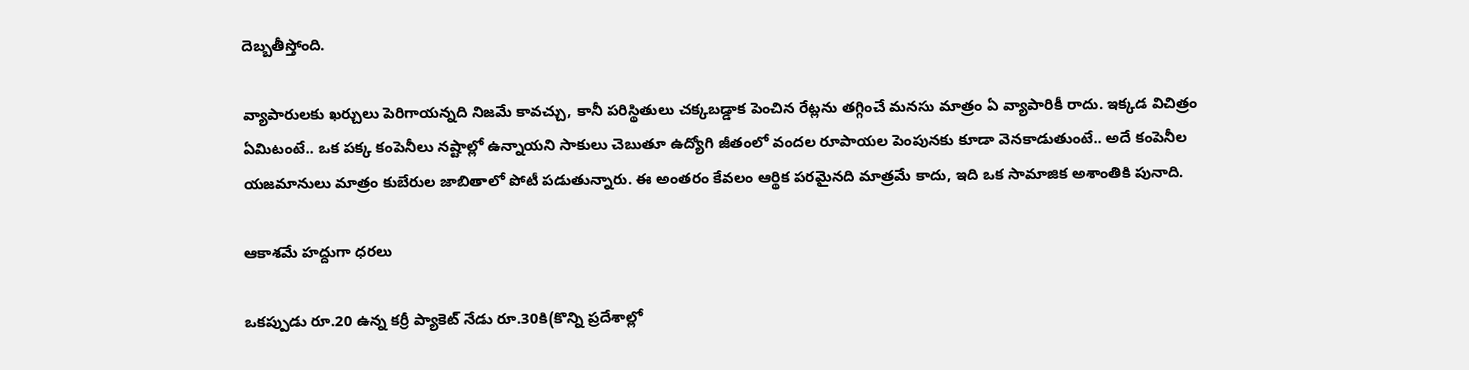దెబ్బతీస్తోంది.

వ్యాపారులకు ఖర్చులు పెరిగాయన్నది నిజమే కావచ్చు, కానీ పరిస్థితులు చక్కబడ్డాక పెంచిన రేట్లను తగ్గించే మనసు మాత్రం ఏ వ్యాపారికీ రాదు. ఇక్కడ విచిత్రం ఏమిటంటే.. ఒక పక్క కంపెనీలు నష్టాల్లో ఉన్నాయని సాకులు చెబుతూ ఉద్యోగి జీతంలో వందల రూపాయల పెంపునకు కూడా వెనకాడుతుంటే.. అదే కంపెనీల యజమానులు మాత్రం కుబేరుల జాబితాలో పోటీ పడుతున్నారు. ఈ అంతరం కేవలం ఆర్థిక పరమైనది మాత్రమే కాదు, ఇది ఒక సామాజిక అశాంతికి పునాది.

ఆకాశమే హద్దుగా ధరలు

ఒకప్పుడు రూ.20 ఉన్న కర్రీ ప్యాకెట్ నేడు రూ.30కి(కొన్ని ప్రదేశాల్లో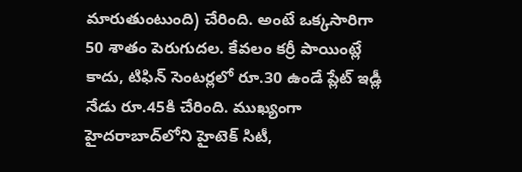మారుతుంటుంది) చేరింది. అంటే ఒక్కసారిగా 50 శాతం పెరుగుదల. కేవలం కర్రీ పాయింట్లే కాదు, టిఫిన్ సెంటర్లలో రూ.30 ఉండే ప్లేట్ ఇడ్లీ నేడు రూ.45కి చేరింది. ముఖ్యంగా హైదరాబాద్‌లోని హైటెక్ సిటీ,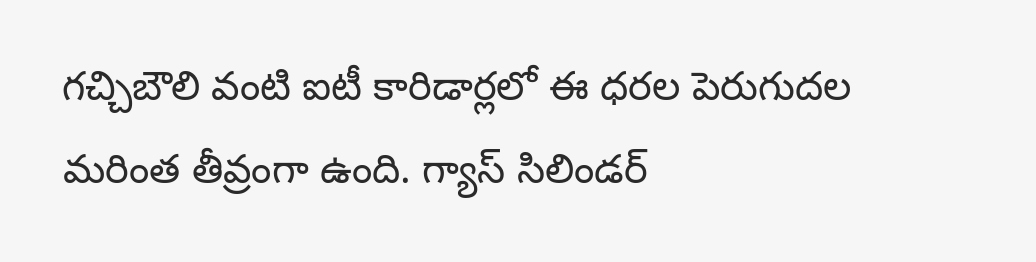గచ్చిబౌలి వంటి ఐటీ కారిడార్లలో ఈ ధరల పెరుగుదల మరింత తీవ్రంగా ఉంది. గ్యాస్ సిలిండర్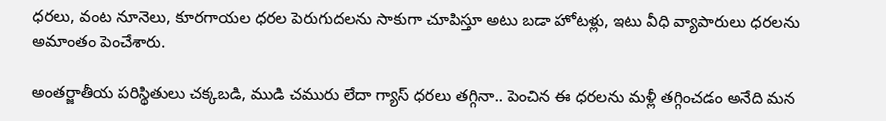ధరలు, వంట నూనెలు, కూరగాయల ధరల పెరుగుదలను సాకుగా చూపిస్తూ అటు బడా హోటళ్లు, ఇటు వీధి వ్యాపారులు ధరలను అమాంతం పెంచేశారు.

అంతర్జాతీయ పరిస్థితులు చక్కబడి, ముడి చమురు లేదా గ్యాస్ ధరలు తగ్గినా.. పెంచిన ఈ ధరలను మళ్లీ తగ్గించడం అనేది మన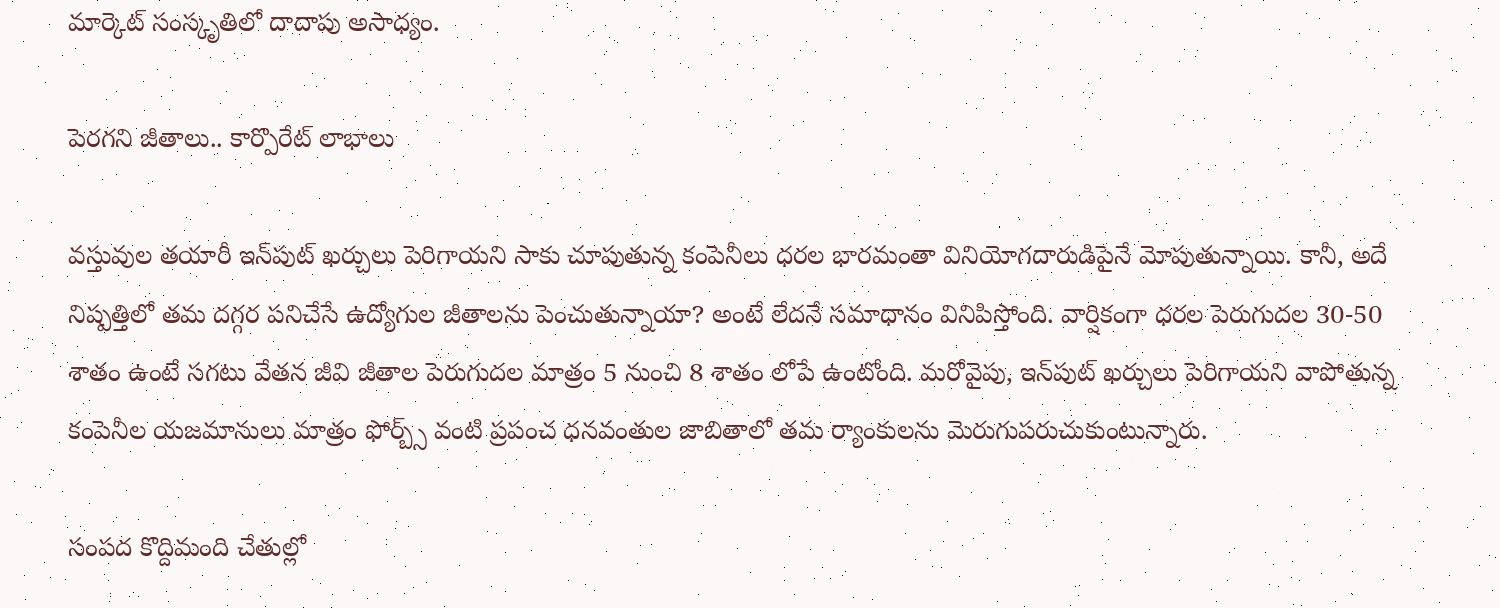మార్కెట్ సంస్కృతిలో దాదాపు అసాధ్యం.

పెరగని జీతాలు.. కార్పొరేట్ లాభాలు

వస్తువుల తయారీ ఇన్‌పుట్ ఖర్చులు పెరిగాయని సాకు చూపుతున్న కంపెనీలు ధరల భారమంతా వినియోగదారుడిపైనే మోపుతున్నాయి. కానీ, అదే నిష్పత్తిలో తమ దగ్గర పనిచేసే ఉద్యోగుల జీతాలను పెంచుతున్నాయా? అంటే లేదనే సమాధానం వినిపిస్తోంది. వార్షికంగా ధరల పెరుగుదల 30-50 శాతం ఉంటే సగటు వేతన జీవి జీతాల పెరుగుదల మాత్రం 5 నుంచి 8 శాతం లోపే ఉంటోంది. మరోవైపు, ఇన్‌పుట్ ఖర్చులు పెరిగాయని వాపోతున్న కంపెనీల యజమానులు మాత్రం ఫోర్బ్స్ వంటి ప్రపంచ ధనవంతుల జాబితాలో తమ ర్యాంకులను మెరుగుపరుచుకుంటున్నారు.

సంపద కొద్దిమంది చేతుల్లో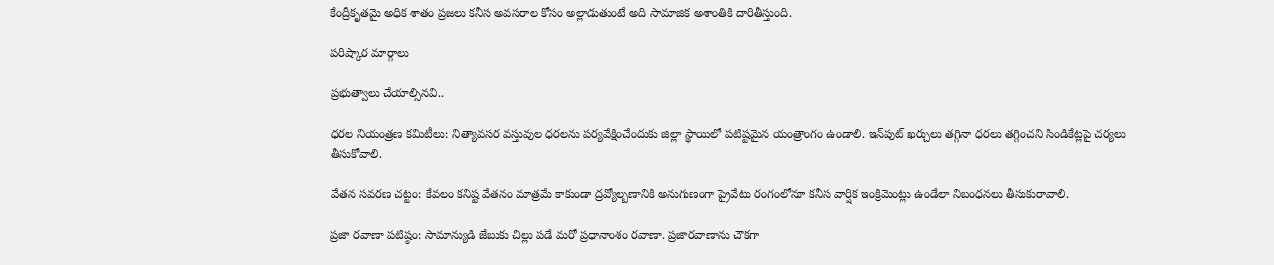కేంద్రీకృతమై అధిక శాతం ప్రజలు కనీస అవసరాల కోసం అల్లాడుతుంటే అది సామాజిక అశాంతికి దారితీస్తుంది.

పరిష్కార మార్గాలు

ప్రభుత్వాలు చేయాల్సినవి..

ధరల నియంత్రణ కమిటీలు: నిత్యావసర వస్తువుల ధరలను పర్యవేక్షించేందుకు జిల్లా స్థాయిలో పటిష్టమైన యంత్రాంగం ఉండాలి. ఇన్‌పుట్ ఖర్చులు తగ్గినా ధరలు తగ్గించని సిండికేట్లపై చర్యలు తీసుకోవాలి.

వేతన సవరణ చట్టం: కేవలం కనిష్ట వేతనం మాత్రమే కాకుండా ద్రవ్యోల్బణానికి అనుగుణంగా ప్రైవేటు రంగంలోనూ కనీస వార్షిక ఇంక్రిమెంట్లు ఉండేలా నిబంధనలు తీసుకురావాలి.

ప్రజా రవాణా పటిష్ఠం: సామాన్యుడి జేబుకు చిల్లు పడే మరో ప్రధానాంశం రవాణా. ప్రజారవాణాను చౌకగా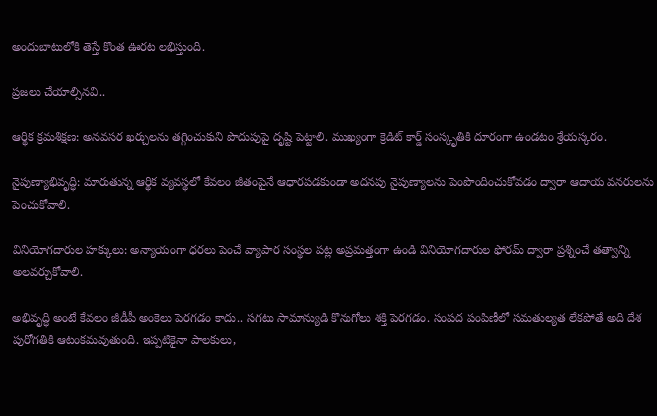అందుబాటులోకి తెస్తే కొంత ఊరట లభిస్తుంది.

ప్రజలు చేయాల్సినవి..

ఆర్థిక క్రమశిక్షణ: అనవసర ఖర్చులను తగ్గించుకుని పొదుపుపై దృష్టి పెట్టాలి. ముఖ్యంగా క్రెడిట్ కార్డ్ సంస్కృతికి దూరంగా ఉండటం శ్రేయస్కరం.

నైపుణ్యాభివృద్ధి: మారుతున్న ఆర్థిక వ్యవస్థలో కేవలం జీతంపైనే ఆధారపడకుండా అదనపు నైపుణ్యాలను పెంపొందించుకోవడం ద్వారా ఆదాయ వనరులను పెంచుకోవాలి.

వినియోగదారుల హక్కులు: అన్యాయంగా ధరలు పెంచే వ్యాపార సంస్థల పట్ల అప్రమత్తంగా ఉండి వినియోగదారుల ఫోరమ్ ద్వారా ప్రశ్నించే తత్వాన్ని అలవర్చుకోవాలి.

అభివృద్ధి అంటే కేవలం జీడీపీ అంకెలు పెరగడం కాదు.. సగటు సామాన్యుడి కొనుగోలు శక్తి పెరగడం. సంపద పంపిణీలో సమతుల్యత లేకపోతే అది దేశ పురోగతికి ఆటంకమవుతుంది. ఇప్పటికైనా పాలకులు,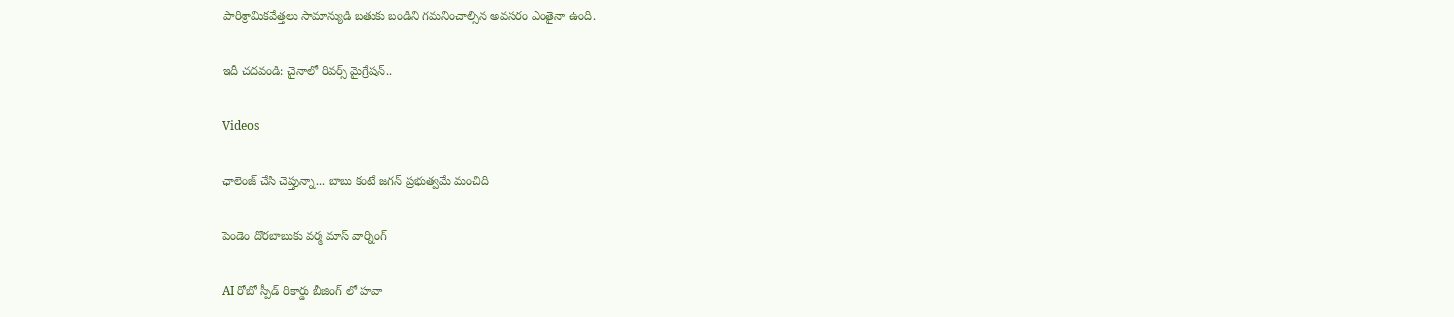పారిశ్రామికవేత్తలు సామాన్యుడి బతుకు బండిని గమనించాల్సిన అవసరం ఎంతైనా ఉంది.

ఇదీ చదవండి: చైనాలో రివర్స్ మైగ్రేషన్..

Videos

ఛాలెంజ్ చేసి చెప్తున్నా... బాబు కంటే జగన్ ప్రభుత్వమే మంచిది

పెండెం దొరబాబుకు వర్మ మాస్ వార్నింగ్

AI రోబో స్పీడ్ రికార్డు బీజింగ్ లో హవా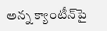అన్న క్యాంటీన్‌పై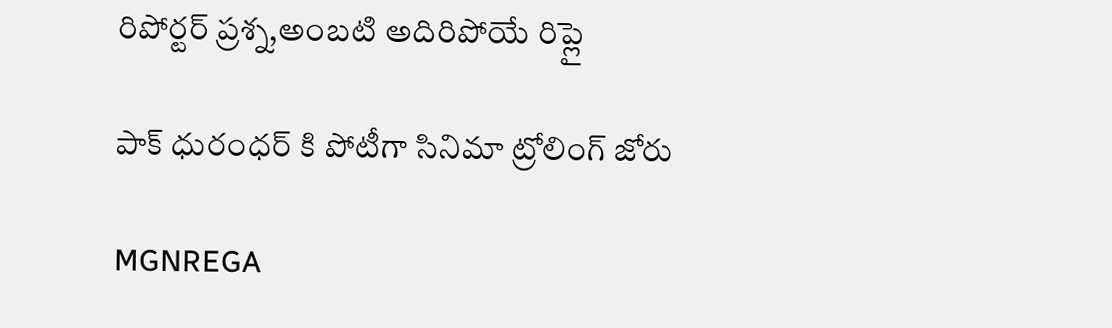రిపోర్టర్ ప్రశ్న,అంబటి అదిరిపోయే రిప్లై

పాక్ ధురంధర్ కి పోటీగా సినిమా ట్రోలింగ్ జోరు

MGNREGA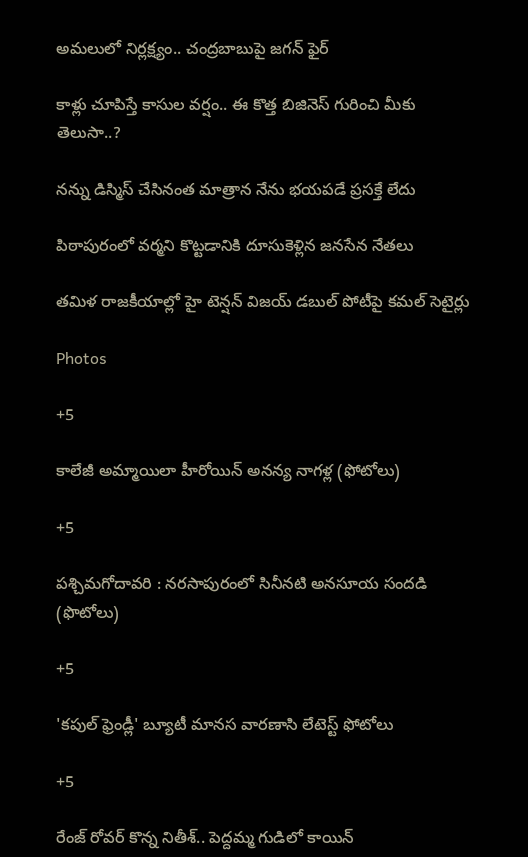అమలులో నిర్లక్ష్యం.. చంద్రబాబుపై జగన్ ఫైర్

కాళ్లు చూపిస్తే కాసుల వర్షం.. ఈ కొత్త బిజినెస్ గురించి మీకు తెలుసా..?

నన్ను డిస్మిస్ చేసినంత మాత్రాన నేను భయపడే ప్రసక్తే లేదు

పిఠాపురంలో వర్మని కొట్టడానికి దూసుకెళ్లిన జనసేన నేతలు

తమిళ రాజకీయాల్లో హై టెన్షన్ విజయ్ డబుల్ పోటీపై కమల్ సెటైర్లు

Photos

+5

కాలేజీ అమ్మాయిలా హీరోయిన్ అనన్య నాగళ్ల (ఫోటోలు)

+5

పశ్చిమగోదావరి : నరసాపురంలో సినీనటి అనసూయ సందడి (ఫొటోలు)

+5

'కపుల్‌ ఫ్రెండ్లీ' బ్యూటీ మానస వారణాసి లేటెస్ట్‌ ఫోటోలు

+5

రేంజ్‌ రోవర్‌ కొన్న నితీశ్.. పెద్ద‌మ్మ గుడిలో కాయిన్‌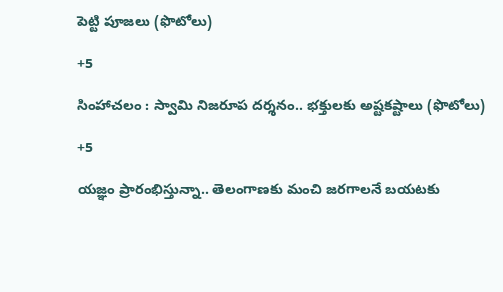పెట్టి పూజ‌లు (ఫొటోలు)

+5

సింహాచలం : స్వామి నిజరూప దర్శనం.. భక్తులకు అష్టకష్టాలు (ఫొటోలు)

+5

యజ్ఞం ప్రారంభిస్తున్నా.. తెలంగాణకు మంచి జరగాలనే బయటకు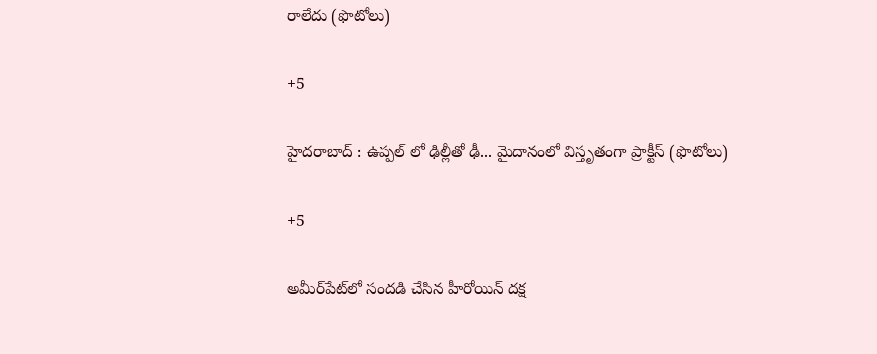రాలేదు (ఫొటోలు)

+5

హైదరాబాద్ : ఉప్పల్ లో ఢిల్లీతో ఢీ... మైదానంలో విస్తృతంగా ప్రాక్టీస్ (ఫొటోలు)

+5

అమీర్‌పేట్‌లో సందడి చేసిన హీరోయిన్ దక్ష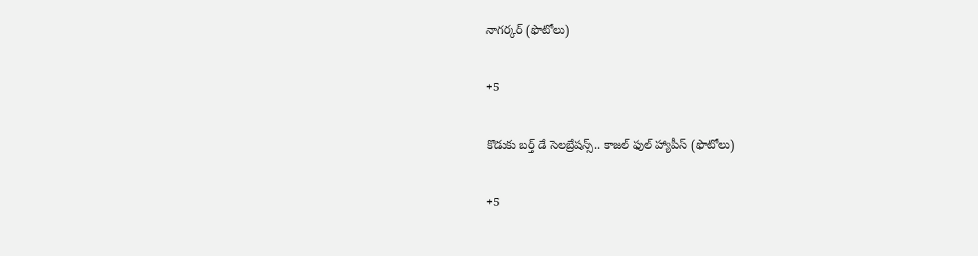నాగర్కర్ (ఫొటోలు)

+5

కొడుకు బర్త్ డే సెలబ్రేషన్స్.. కాజల్ ఫుల్ హ్యాపీస్ (ఫొటోలు)

+5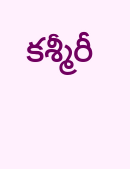కశ్మీరీ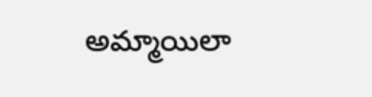అమ్మాయిలా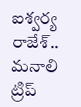ఐశ్వర్య రాజేశ్.. మనాలి ట్రిప్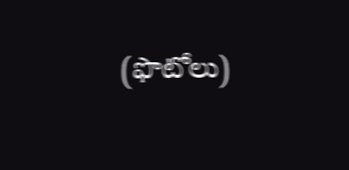(ఫొటోలు)